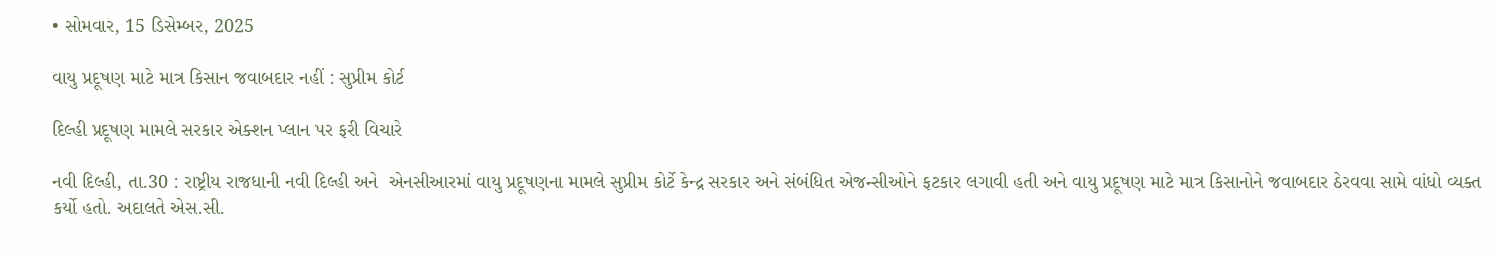• સોમવાર, 15 ડિસેમ્બર, 2025

વાયુ પ્રદૂષણ માટે માત્ર કિસાન જવાબદાર નહીં : સુપ્રીમ કોર્ટ

દિલ્હી પ્રદૂષણ મામલે સરકાર એક્શન પ્લાન પર ફરી વિચારે

નવી દિલ્હી, તા.30 : રાષ્ટ્રીય રાજધાની નવી દિલ્હી અને  એનસીઆરમાં વાયુ પ્રદૂષણના મામલે સુપ્રીમ કોર્ટે કેન્દ્ર સરકાર અને સંબંધિત એજન્સીઓને ફટકાર લગાવી હતી અને વાયુ પ્રદૂષણ માટે માત્ર કિસાનોને જવાબદાર ઠેરવવા સામે વાંધો વ્યક્ત કર્યો હતો. અદાલતે એસ.સી.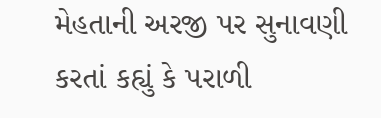મેહતાની અરજી પર સુનાવણી કરતાં કહ્યું કે પરાળી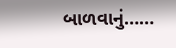બાળવાનું……